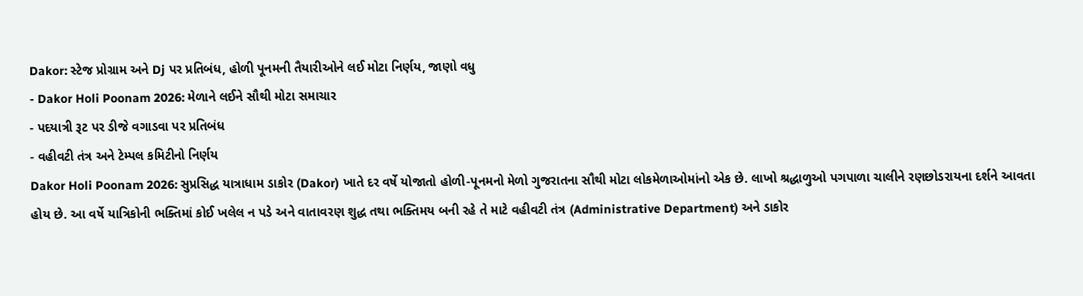Dakor: સ્ટેજ પ્રોગ્રામ અને Dj પર પ્રતિબંધ, હોળી પૂનમની તૈયારીઓને લઈ મોટા નિર્ણય, જાણો વધુ
- Dakor Holi Poonam 2026: મેળાને લઈને સૌથી મોટા સમાચાર
- પદયાત્રી રૂટ પર ડીજે વગાડવા પર પ્રતિબંધ
- વહીવટી તંત્ર અને ટેમ્પલ કમિટીનો નિર્ણય
Dakor Holi Poonam 2026: સુપ્રસિદ્ધ યાત્રાધામ ડાકોર (Dakor) ખાતે દર વર્ષે યોજાતો હોળી-પૂનમનો મેળો ગુજરાતના સૌથી મોટા લોકમેળાઓમાંનો એક છે. લાખો શ્રદ્ધાળુઓ પગપાળા ચાલીને રણછોડરાયના દર્શને આવતા હોય છે. આ વર્ષે યાત્રિકોની ભક્તિમાં કોઈ ખલેલ ન પડે અને વાતાવરણ શુદ્ધ તથા ભક્તિમય બની રહે તે માટે વહીવટી તંત્ર (Administrative Department) અને ડાકોર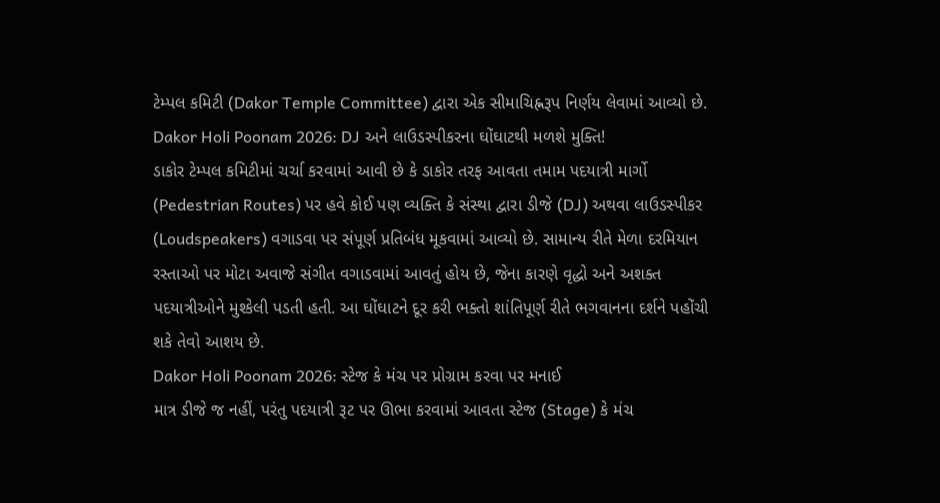ટેમ્પલ કમિટી (Dakor Temple Committee) દ્વારા એક સીમાચિહ્નરૂપ નિર્ણય લેવામાં આવ્યો છે.
Dakor Holi Poonam 2026: DJ અને લાઉડસ્પીકરના ઘોંઘાટથી મળશે મુક્તિ!
ડાકોર ટેમ્પલ કમિટીમાં ચર્ચા કરવામાં આવી છે કે ડાકોર તરફ આવતા તમામ પદયાત્રી માર્ગો (Pedestrian Routes) પર હવે કોઈ પણ વ્યક્તિ કે સંસ્થા દ્વારા ડીજે (DJ) અથવા લાઉડસ્પીકર (Loudspeakers) વગાડવા પર સંપૂર્ણ પ્રતિબંધ મૂકવામાં આવ્યો છે. સામાન્ય રીતે મેળા દરમિયાન રસ્તાઓ પર મોટા અવાજે સંગીત વગાડવામાં આવતું હોય છે, જેના કારણે વૃદ્ધો અને અશક્ત પદયાત્રીઓને મુશ્કેલી પડતી હતી. આ ઘોંઘાટને દૂર કરી ભક્તો શાંતિપૂર્ણ રીતે ભગવાનના દર્શને પહોંચી શકે તેવો આશય છે.
Dakor Holi Poonam 2026: સ્ટેજ કે મંચ પર પ્રોગ્રામ કરવા પર મનાઈ
માત્ર ડીજે જ નહીં, પરંતુ પદયાત્રી રૂટ પર ઊભા કરવામાં આવતા સ્ટેજ (Stage) કે મંચ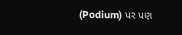(Podium) પર પણ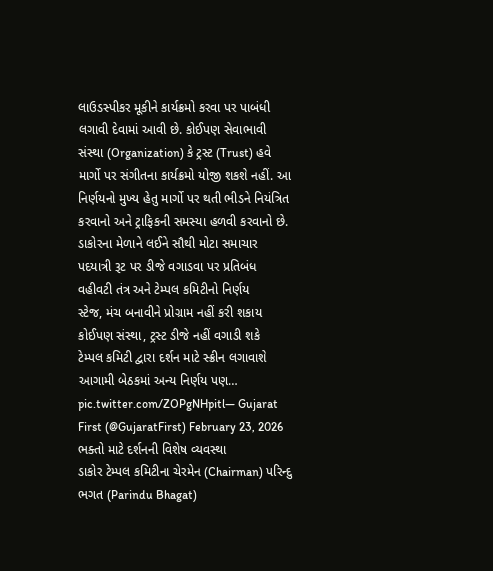લાઉડસ્પીકર મૂકીને કાર્યક્રમો કરવા પર પાબંધી લગાવી દેવામાં આવી છે. કોઈપણ સેવાભાવી સંસ્થા (Organization) કે ટ્રસ્ટ (Trust) હવે માર્ગો પર સંગીતના કાર્યક્રમો યોજી શકશે નહીં. આ નિર્ણયનો મુખ્ય હેતુ માર્ગો પર થતી ભીડને નિયંત્રિત કરવાનો અને ટ્રાફિકની સમસ્યા હળવી કરવાનો છે.
ડાકોરના મેળાને લઈને સૌથી મોટા સમાચાર
પદયાત્રી રૂટ પર ડીજે વગાડવા પર પ્રતિબંધ
વહીવટી તંત્ર અને ટેમ્પલ કમિટીનો નિર્ણય
સ્ટેજ, મંચ બનાવીને પ્રોગ્રામ નહીં કરી શકાય
કોઈપણ સંસ્થા, ટ્રસ્ટ ડીજે નહીં વગાડી શકે
ટેમ્પલ કમિટી દ્વારા દર્શન માટે સ્ક્રીન લગાવાશે
આગામી બેઠકમાં અન્ય નિર્ણય પણ… pic.twitter.com/ZOPgNHpitl— Gujarat First (@GujaratFirst) February 23, 2026
ભક્તો માટે દર્શનની વિશેષ વ્યવસ્થા
ડાકોર ટેમ્પલ કમિટીના ચેરમેન (Chairman) પરિન્દુ ભગત (Parindu Bhagat)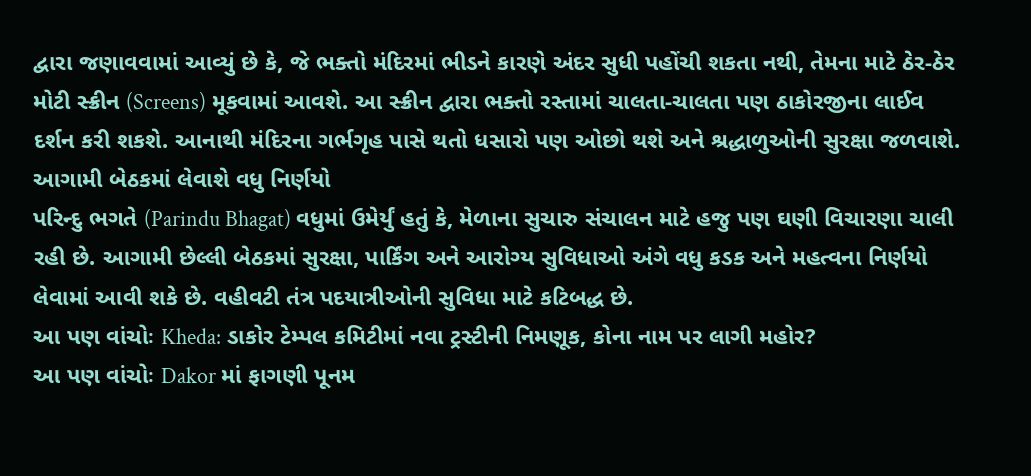દ્વારા જણાવવામાં આવ્યું છે કે, જે ભક્તો મંદિરમાં ભીડને કારણે અંદર સુધી પહોંચી શકતા નથી, તેમના માટે ઠેર-ઠેર મોટી સ્ક્રીન (Screens) મૂકવામાં આવશે. આ સ્ક્રીન દ્વારા ભક્તો રસ્તામાં ચાલતા-ચાલતા પણ ઠાકોરજીના લાઈવ દર્શન કરી શકશે. આનાથી મંદિરના ગર્ભગૃહ પાસે થતો ધસારો પણ ઓછો થશે અને શ્રદ્ધાળુઓની સુરક્ષા જળવાશે.
આગામી બેઠકમાં લેવાશે વધુ નિર્ણયો
પરિન્દુ ભગતે (Parindu Bhagat) વધુમાં ઉમેર્યું હતું કે, મેળાના સુચારુ સંચાલન માટે હજુ પણ ઘણી વિચારણા ચાલી રહી છે. આગામી છેલ્લી બેઠકમાં સુરક્ષા, પાર્કિંગ અને આરોગ્ય સુવિધાઓ અંગે વધુ કડક અને મહત્વના નિર્ણયો લેવામાં આવી શકે છે. વહીવટી તંત્ર પદયાત્રીઓની સુવિધા માટે કટિબદ્ધ છે.
આ પણ વાંચોઃ Kheda: ડાકોર ટેમ્પલ કમિટીમાં નવા ટ્રસ્ટીની નિમણૂક, કોના નામ પર લાગી મહોર?
આ પણ વાંચોઃ Dakor માં ફાગણી પૂનમ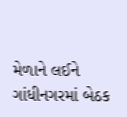મેળાને લઈને ગાંધીનગરમાં બેઠક